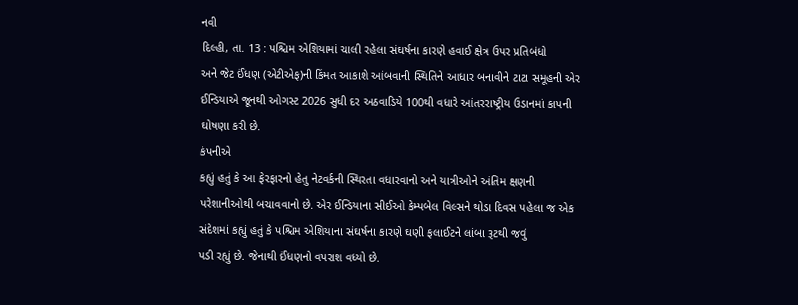નવી
દિલ્હી, તા. 13 : પશ્ચિમ એશિયામાં ચાલી રહેલા સંઘર્ષના કારણે હવાઈ ક્ષેત્ર ઉપર પ્રતિબંધો
અને જેટ ઈંધણ (એટીએફ)ની કિંમત આકાશે આંબવાની સ્થિતિને આધાર બનાવીને ટાટા સમૂહની એર
ઈન્ડિયાએ જૂનથી ઓગસ્ટ 2026 સુધી દર અઠવાડિયે 100થી વધારે આંતરરાષ્ટ્રીય ઉડાનમાં કાપની
ઘોષણા કરી છે.
કંપનીએ
કહ્યું હતું કે આ ફેરફારનો હેતુ નેટવર્કની સ્થિરતા વધારવાનો અને યાત્રીઓને અંતિમ ક્ષણની
પરેશાનીઓથી બચાવવાનો છે. એર ઈન્ડિયાના સીઈઓ કેમ્પબેલ વિલ્સને થોડા દિવસ પહેલા જ એક
સંદેશમાં કહ્યું હતું કે પશ્ચિમ એશિયાના સંઘર્ષના કારણે ઘણી ફલાઈટને લાંબા રૂટથી જવું
પડી રહ્યું છે. જેનાથી ઈંધણનો વપરાશ વધ્યો છે.